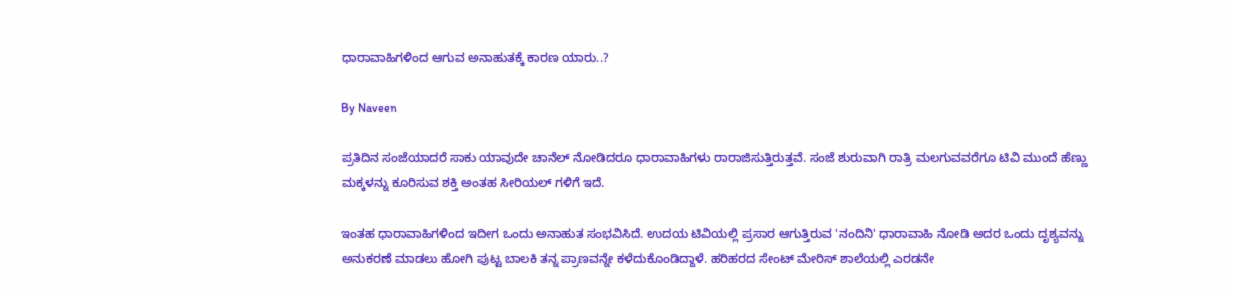ಧಾರಾವಾಹಿಗಳಿಂದ ಆಗುವ ಅನಾಹುತಕ್ಕೆ ಕಾರಣ ಯಾರು..?

By Naveen

ಪ್ರತಿದಿನ ಸಂಜೆಯಾದರೆ ಸಾಕು ಯಾವುದೇ ಚಾನೆಲ್ ನೋಡಿದರೂ ಧಾರಾವಾಹಿಗಳು ರಾರಾಜಿಸುತ್ತಿರುತ್ತವೆ. ಸಂಜೆ ಶುರುವಾಗಿ ರಾತ್ರಿ ಮಲಗುವವರೆಗೂ ಟಿವಿ ಮುಂದೆ ಹೆಣ್ಣು ಮಕ್ಕಳನ್ನು ಕೂರಿಸುವ ಶಕ್ತಿ ಅಂತಹ ಸೀರಿಯಲ್ ಗಳಿಗೆ ಇದೆ.

ಇಂತಹ ಧಾರಾವಾಹಿಗಳಿಂದ ಇದೀಗ ಒಂದು ಅನಾಹುತ ಸಂಭವಿಸಿದೆ. ಉದಯ ಟಿವಿಯಲ್ಲಿ ಪ್ರಸಾರ ಆಗುತ್ತಿರುವ 'ನಂದಿನಿ' ಧಾರಾವಾಹಿ ನೋಡಿ ಅದರ ಒಂದು ದೃಶ್ಯವನ್ನು ಅನುಕರಣೆ ಮಾಡಲು ಹೋಗಿ ಪುಟ್ಟ ಬಾಲಕಿ ತನ್ನ ಪ್ರಾಣವನ್ನೇ ಕಳೆದುಕೊಂಡಿದ್ದಾಳೆ. ಹರಿಹರದ ಸೇಂಟ್ ಮೇರಿಸ್ ಶಾಲೆಯಲ್ಲಿ ಎರಡನೇ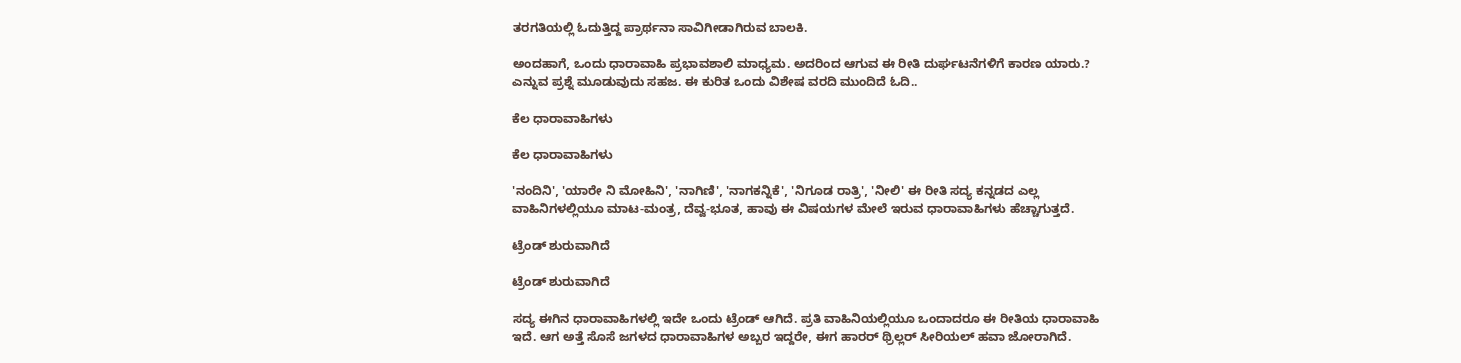ತರಗತಿಯಲ್ಲಿ ಓದುತ್ತಿದ್ದ ಪ್ರಾರ್ಥನಾ ಸಾವಿಗೀಡಾಗಿರುವ ಬಾಲಕಿ.

ಅಂದಹಾಗೆ, ಒಂದು ಧಾರಾವಾಹಿ ಪ್ರಭಾವಶಾಲಿ ಮಾಧ್ಯಮ. ಅದರಿಂದ ಆಗುವ ಈ ರೀತಿ ದುರ್ಘಟನೆಗಳಿಗೆ ಕಾರಣ ಯಾರು.? ಎನ್ನುವ ಪ್ರಶ್ನೆ ಮೂಡುವುದು ಸಹಜ. ಈ ಕುರಿತ ಒಂದು ವಿಶೇಷ ವರದಿ ಮುಂದಿದೆ ಓದಿ..

ಕೆಲ ಧಾರಾವಾಹಿಗಳು

ಕೆಲ ಧಾರಾವಾಹಿಗಳು

'ನಂದಿನಿ', 'ಯಾರೇ ನಿ ಮೋಹಿನಿ', 'ನಾಗಿಣಿ', 'ನಾಗಕನ್ನಿಕೆ', 'ನಿಗೂಡ ರಾತ್ರಿ', 'ನೀಲಿ' ಈ ರೀತಿ ಸದ್ಯ ಕನ್ನಡದ ಎಲ್ಲ ವಾಹಿನಿಗಳಲ್ಲಿಯೂ ಮಾಟ-ಮಂತ್ರ, ದೆವ್ವ-ಭೂತ, ಹಾವು ಈ ವಿಷಯಗಳ ಮೇಲೆ ಇರುವ ಧಾರಾವಾಹಿಗಳು ಹೆಚ್ಚಾಗುತ್ತದೆ.

ಟ್ರೆಂಡ್ ಶುರುವಾಗಿದೆ

ಟ್ರೆಂಡ್ ಶುರುವಾಗಿದೆ

ಸದ್ಯ ಈಗಿನ ಧಾರಾವಾಹಿಗಳಲ್ಲಿ ಇದೇ ಒಂದು ಟ್ರೆಂಡ್ ಆಗಿದೆ. ಪ್ರತಿ ವಾಹಿನಿಯಲ್ಲಿಯೂ ಒಂದಾದರೂ ಈ ರೀತಿಯ ಧಾರಾವಾಹಿ ಇದೆ. ಆಗ ಅತ್ತೆ ಸೊಸೆ ಜಗಳದ ಧಾರಾವಾಹಿಗಳ ಅಬ್ಬರ ಇದ್ದರೇ, ಈಗ ಹಾರರ್ ಥ್ರಿಲ್ಲರ್ ಸೀರಿಯಲ್ ಹವಾ ಜೋರಾಗಿದೆ.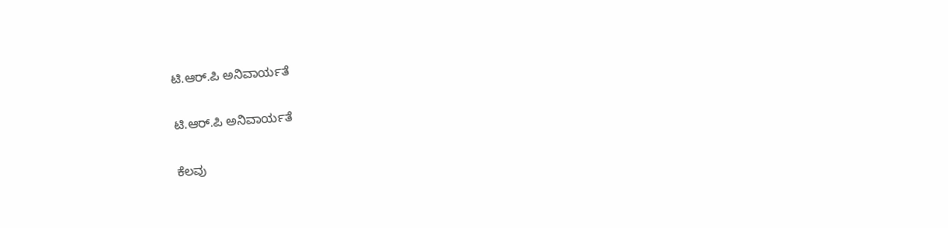ಟಿ.ಆರ್.ಪಿ ಅನಿವಾರ್ಯತೆ

ಟಿ.ಆರ್.ಪಿ ಅನಿವಾರ್ಯತೆ

ಕೆಲವು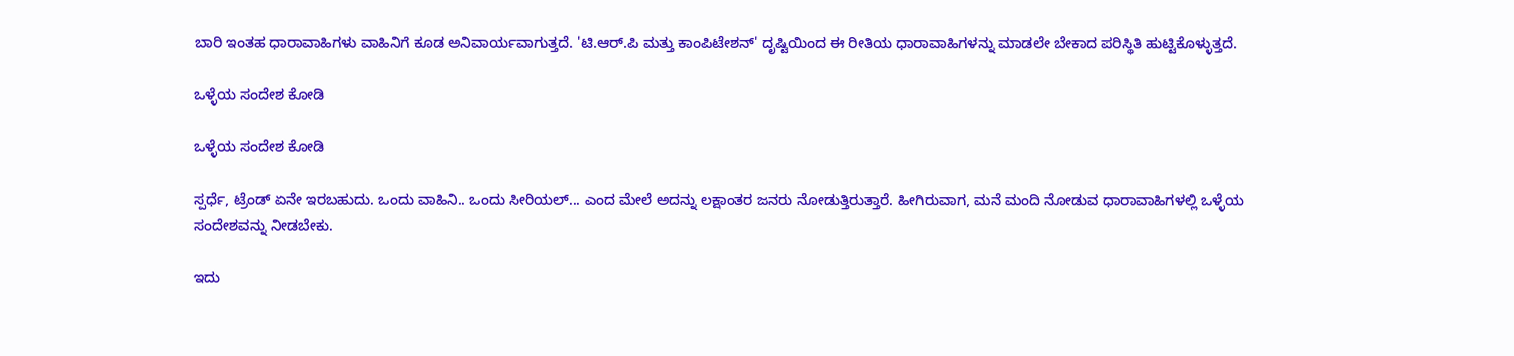ಬಾರಿ ಇಂತಹ ಧಾರಾವಾಹಿಗಳು ವಾಹಿನಿಗೆ ಕೂಡ ಅನಿವಾರ್ಯವಾಗುತ್ತದೆ. 'ಟಿ.ಆರ್.ಪಿ ಮತ್ತು ಕಾಂಪಿಟೇಶನ್' ದೃಷ್ಟಿಯಿಂದ ಈ ರೀತಿಯ ಧಾರಾವಾಹಿಗಳನ್ನು ಮಾಡಲೇ ಬೇಕಾದ ಪರಿಸ್ಥಿತಿ ಹುಟ್ಟಿಕೊಳ್ಳುತ್ತದೆ.

ಒಳ್ಳೆಯ ಸಂದೇಶ ಕೋಡಿ

ಒಳ್ಳೆಯ ಸಂದೇಶ ಕೋಡಿ

ಸ್ಪರ್ಧೆ, ಟ್ರೆಂಡ್ ಏನೇ ಇರಬಹುದು. ಒಂದು ವಾಹಿನಿ.. ಒಂದು ಸೀರಿಯಲ್... ಎಂದ ಮೇಲೆ ಅದನ್ನು ಲಕ್ಷಾಂತರ ಜನರು ನೋಡುತ್ತಿರುತ್ತಾರೆ. ಹೀಗಿರುವಾಗ, ಮನೆ ಮಂದಿ ನೋಡುವ ಧಾರಾವಾಹಿಗಳಲ್ಲಿ ಒಳ್ಳೆಯ ಸಂದೇಶವನ್ನು ನೀಡಬೇಕು.

ಇದು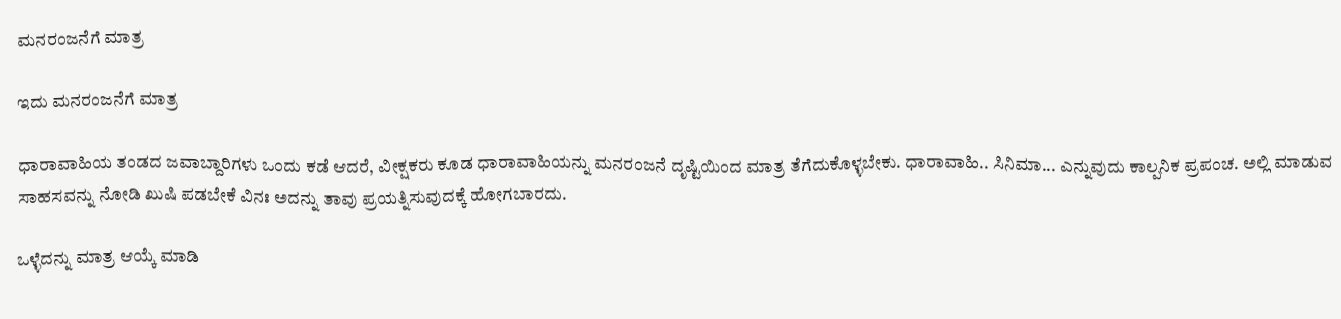ಮನರಂಜನೆಗೆ ಮಾತ್ರ

ಇದು ಮನರಂಜನೆಗೆ ಮಾತ್ರ

ಧಾರಾವಾಹಿಯ ತಂಡದ ಜವಾಬ್ದಾರಿಗಳು ಒಂದು ಕಡೆ ಆದರೆ, ವೀಕ್ಷಕರು ಕೂಡ ಧಾರಾವಾಹಿಯನ್ನು ಮನರಂಜನೆ ದೃಷ್ಟಿಯಿಂದ ಮಾತ್ರ ತೆಗೆದುಕೊಳ್ಳಬೇಕು. ಧಾರಾವಾಹಿ.. ಸಿನಿಮಾ... ಎನ್ನುವುದು ಕಾಲ್ಪನಿಕ ಪ್ರಪಂಚ. ಅಲ್ಲಿ ಮಾಡುವ ಸಾಹಸವನ್ನು ನೋಡಿ ಖುಷಿ ಪಡಬೇಕೆ ವಿನಃ ಅದನ್ನು ತಾವು ಪ್ರಯತ್ನಿಸುವುದಕ್ಕೆ ಹೋಗಬಾರದು.

ಒಳ್ಳೆದನ್ನು ಮಾತ್ರ ಆಯ್ಕೆ ಮಾಡಿ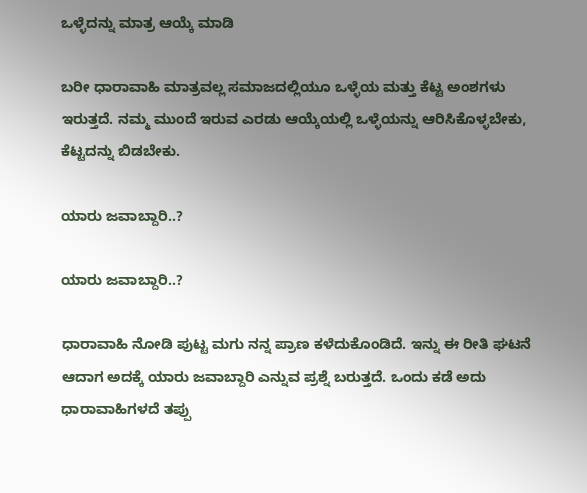ಒಳ್ಳೆದನ್ನು ಮಾತ್ರ ಆಯ್ಕೆ ಮಾಡಿ

ಬರೀ ಧಾರಾವಾಹಿ ಮಾತ್ರವಲ್ಲ ಸಮಾಜದಲ್ಲಿಯೂ ಒಳ್ಳೆಯ ಮತ್ತು ಕೆಟ್ಟ ಅಂಶಗಳು ಇರುತ್ತದೆ. ನಮ್ಮ ಮುಂದೆ ಇರುವ ಎರಡು ಆಯ್ಕೆಯಲ್ಲಿ ಒಳ್ಳೆಯನ್ನು ಆರಿಸಿಕೊಳ್ಳಬೇಕು, ಕೆಟ್ಟದನ್ನು ಬಿಡಬೇಕು.

ಯಾರು ಜವಾಬ್ದಾರಿ..?

ಯಾರು ಜವಾಬ್ದಾರಿ..?

ಧಾರಾವಾಹಿ ನೋಡಿ ಪುಟ್ಟ ಮಗು ನನ್ನ ಪ್ರಾಣ ಕಳೆದುಕೊಂಡಿದೆ. ಇನ್ನು ಈ ರೀತಿ ಘಟನೆ ಆದಾಗ ಅದಕ್ಕೆ ಯಾರು ಜವಾಬ್ದಾರಿ ಎನ್ನುವ ಪ್ರಶ್ನೆ ಬರುತ್ತದೆ. ಒಂದು ಕಡೆ ಅದು ಧಾರಾವಾಹಿಗಳದೆ ತಪ್ಪು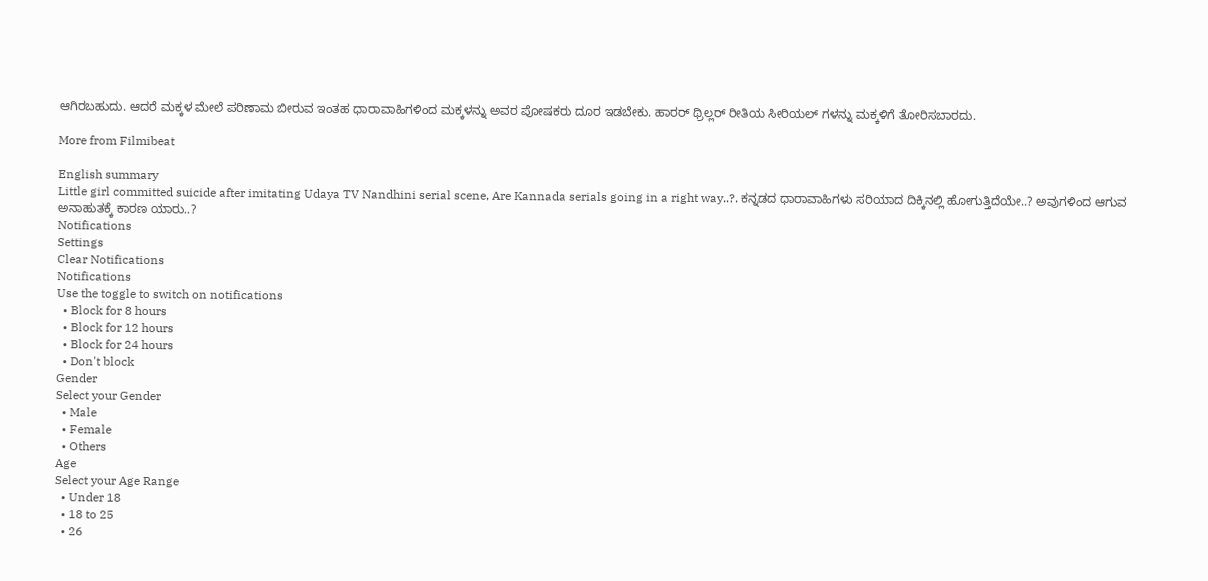ಆಗಿರಬಹುದು. ಆದರೆ ಮಕ್ಕಳ ಮೇಲೆ ಪರಿಣಾಮ ಬೀರುವ ಇಂತಹ ಧಾರಾವಾಹಿಗಳಿಂದ ಮಕ್ಕಳನ್ನು ಅವರ ಪೋಷಕರು ದೂರ ಇಡಬೇಕು. ಹಾರರ್ ಥ್ರಿಲ್ಲರ್ ರೀತಿಯ ಸೀರಿಯಲ್ ಗಳನ್ನು ಮಕ್ಕಳಿಗೆ ತೋರಿಸಬಾರದು.

More from Filmibeat

English summary
Little girl committed suicide after imitating Udaya TV Nandhini serial scene, Are Kannada serials going in a right way..?. ಕನ್ನಡದ ಧಾರಾವಾಹಿಗಳು ಸರಿಯಾದ ದಿಕ್ಕಿನಲ್ಲಿ ಹೋಗುತ್ತಿದೆಯೇ..? ಅವುಗಳಿಂದ ಆಗುವ ಅನಾಹುತಕ್ಕೆ ಕಾರಣ ಯಾರು..?
Notifications
Settings
Clear Notifications
Notifications
Use the toggle to switch on notifications
  • Block for 8 hours
  • Block for 12 hours
  • Block for 24 hours
  • Don't block
Gender
Select your Gender
  • Male
  • Female
  • Others
Age
Select your Age Range
  • Under 18
  • 18 to 25
  • 26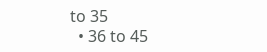to 35
  • 36 to 45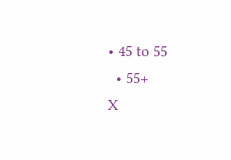• 45 to 55
  • 55+
X